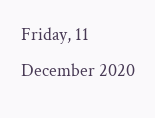Friday, 11 December 2020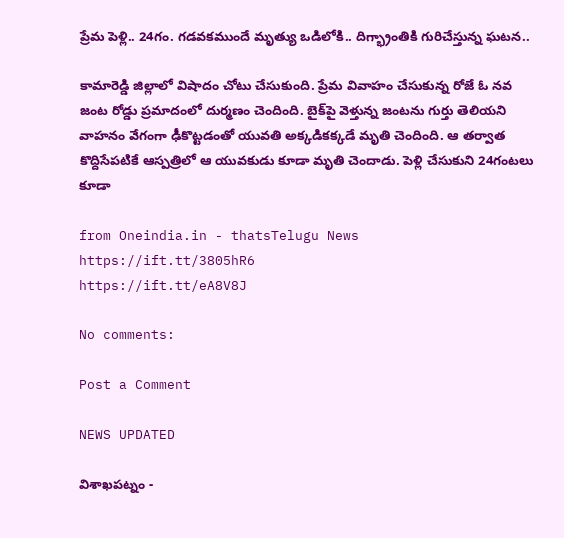ప్రేమ పెళ్లి.. 24గం. గడవకముందే మృత్యు ఒడిలోకి.. దిగ్భ్రాంతికి గురిచేస్తున్న ఘటన..

కామారెడ్డి జిల్లాలో విషాదం చోటు చేసుకుంది. ప్రేమ వివాహం చేసుకున్న రోజే ఓ నవ జంట రోడ్డు ప్రమాదంలో దుర్మణం చెందింది. బైక్‌పై వెళ్తున్న జంటను గుర్తు తెలియని వాహనం వేగంగా ఢీకొట్టడంతో యువతి అక్కడికక్కడే మృతి చెందింది. ఆ తర్వాత కొద్దిసేపటికే ఆస్పత్రిలో ఆ యువకుడు కూడా మృతి చెందాడు. పెళ్లి చేసుకుని 24గంటలు కూడా

from Oneindia.in - thatsTelugu News https://ift.tt/3805hR6
https://ift.tt/eA8V8J

No comments:

Post a Comment

NEWS UPDATED

విశాఖపట్నం -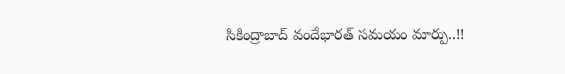సికింద్రాబాద్ వందేభారత్ సమయం మార్పు..!!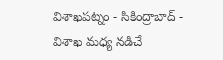విశాఖపట్నం - సికింద్రాబాద్ - విశాఖ మధ్య నడిచే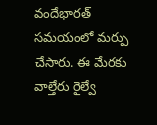వందేభారత్ సమయంలో మర్పు చేసారు. ఈ మేరకు వాల్తేరు రైల్వే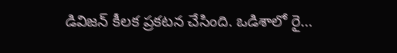డివిజన్ కీలక ప్రకటన చేసింది. ఒడిశాలో రై...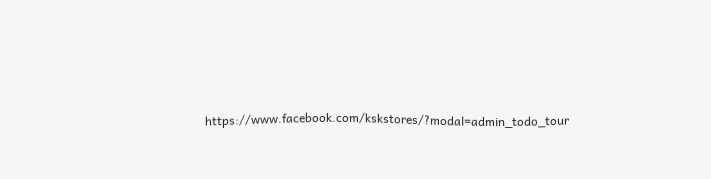https://www.facebook.com/kskstores/?modal=admin_todo_tour